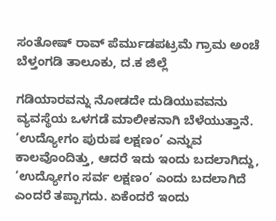ಸಂತೋಷ್ ರಾವ್ ಪೆರ್ಮುಡಪಟ್ರಮೆ ಗ್ರಾಮ ಅಂಚೆ ಬೆಳ್ತಂಗಡಿ ತಾಲೂಕು, ದ.ಕ ಜಿಲ್ಲೆ

ಗಡಿಯಾರವನ್ನು ನೋಡದೇ ದುಡಿಯುವವನು ವ್ಯವಸ್ಥೆಯ ಒಳಗಡೆ ಮಾಲೀಕನಾಗಿ ಬೆಳೆಯುತ್ತಾನೆ.
‘ಉದ್ಯೋಗಂ ಪುರುಷ ಲಕ್ಷಣಂ’ ಎನ್ನುವ ಕಾಲವೊಂದಿತ್ತು, ಆದರೆ ಇದು ಇಂದು ಬದಲಾಗಿದ್ದು, ‘ಉದ್ಯೋಗಂ ಸರ್ವ ಲಕ್ಷಣಂ’ ಎಂದು ಬದಲಾಗಿದೆ ಎಂದರೆ ತಪ್ಪಾಗದು. ಏಕೆಂದರೆ ಇಂದು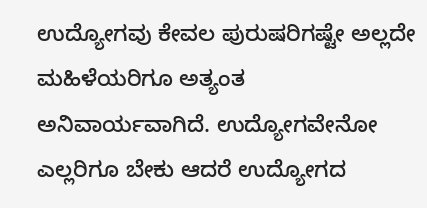ಉದ್ಯೋಗವು ಕೇವಲ ಪುರುಷರಿಗಷ್ಟೇ ಅಲ್ಲದೇ ಮಹಿಳೆಯರಿಗೂ ಅತ್ಯಂತ ಅನಿವಾರ್ಯವಾಗಿದೆ. ಉದ್ಯೋಗವೇನೋ ಎಲ್ಲರಿಗೂ ಬೇಕು ಆದರೆ ಉದ್ಯೋಗದ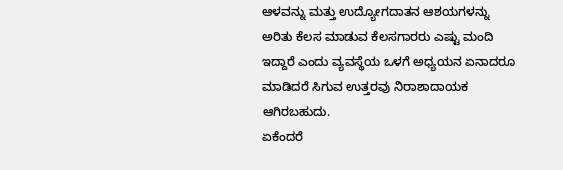ಆಳವನ್ನು ಮತ್ತು ಉದ್ಯೋಗದಾತನ ಆಶಯಗಳನ್ನು ಅರಿತು ಕೆಲಸ ಮಾಡುವ ಕೆಲಸಗಾರರು ಎಷ್ಟು ಮಂದಿ ಇದ್ದಾರೆ ಎಂದು ವ್ಯವಸ್ಥೆಯ ಒಳಗೆ ಅಧ್ಯಯನ ಏನಾದರೂ ಮಾಡಿದರೆ ಸಿಗುವ ಉತ್ತರವು ನಿರಾಶಾದಾಯಕ ಆಗಿರಬಹುದು.
ಏಕೆಂದರೆ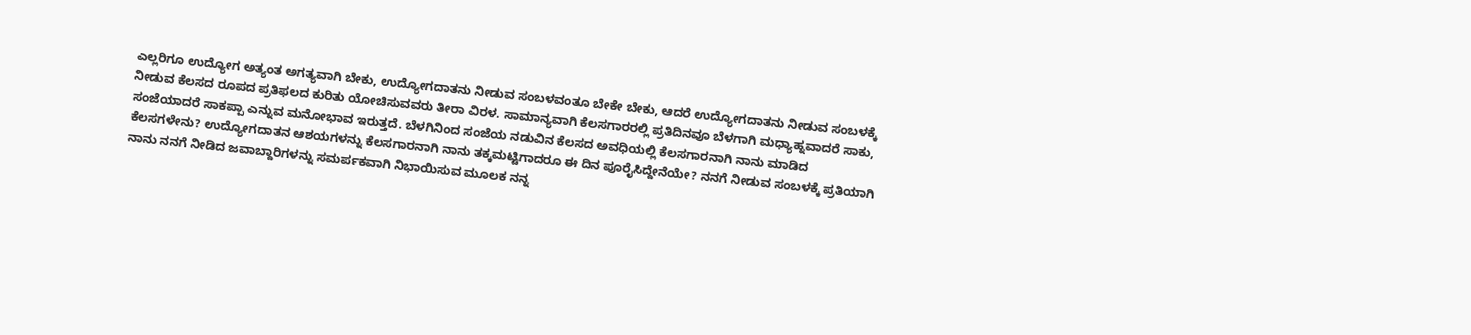ಎಲ್ಲರಿಗೂ ಉದ್ಯೋಗ ಅತ್ಯಂತ ಅಗತ್ಯವಾಗಿ ಬೇಕು, ಉದ್ಯೋಗದಾತನು ನೀಡುವ ಸಂಬಳವಂತೂ ಬೇಕೇ ಬೇಕು, ಆದರೆ ಉದ್ಯೋಗದಾತನು ನೀಡುವ ಸಂಬಳಕ್ಕೆ ನೀಡುವ ಕೆಲಸದ ರೂಪದ ಪ್ರತಿಫಲದ ಕುರಿತು ಯೋಚಿಸುವವರು ತೀರಾ ವಿರಳ. ಸಾಮಾನ್ಯವಾಗಿ ಕೆಲಸಗಾರರಲ್ಲಿ ಪ್ರತಿದಿನವೂ ಬೆಳಗಾಗಿ ಮಧ್ಯಾಹ್ನವಾದರೆ ಸಾಕು, ಸಂಜೆಯಾದರೆ ಸಾಕಪ್ಪಾ ಎನ್ನುವ ಮನೋಭಾವ ಇರುತ್ತದೆ. ಬೆಳಗಿನಿಂದ ಸಂಜೆಯ ನಡುವಿನ ಕೆಲಸದ ಅವಧಿಯಲ್ಲಿ ಕೆಲಸಗಾರನಾಗಿ ನಾನು ಮಾಡಿದ ಕೆಲಸಗಳೇನು? ಉದ್ಯೋಗದಾತನ ಆಶಯಗಳನ್ನು ಕೆಲಸಗಾರನಾಗಿ ನಾನು ತಕ್ಕಮಟ್ಟಿಗಾದರೂ ಈ ದಿನ ಪೂರೈಸಿದ್ದೇನೆಯೇ? ನನಗೆ ನೀಡುವ ಸಂಬಳಕ್ಕೆ ಪ್ರತಿಯಾಗಿ ನಾನು ನನಗೆ ನೀಡಿದ ಜವಾಬ್ದಾರಿಗಳನ್ನು ಸಮರ್ಪಕವಾಗಿ ನಿಭಾಯಿಸುವ ಮೂಲಕ ನನ್ನ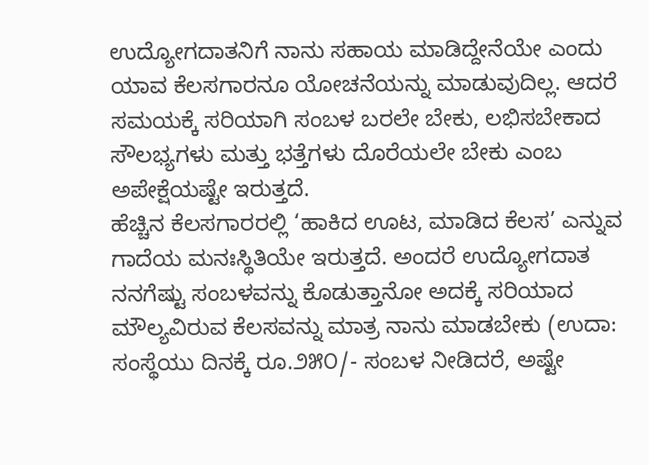ಉದ್ಯೋಗದಾತನಿಗೆ ನಾನು ಸಹಾಯ ಮಾಡಿದ್ದೇನೆಯೇ ಎಂದು ಯಾವ ಕೆಲಸಗಾರನೂ ಯೋಚನೆಯನ್ನು ಮಾಡುವುದಿಲ್ಲ. ಆದರೆ ಸಮಯಕ್ಕೆ ಸರಿಯಾಗಿ ಸಂಬಳ ಬರಲೇ ಬೇಕು, ಲಭಿಸಬೇಕಾದ ಸೌಲಭ್ಯಗಳು ಮತ್ತು ಭತ್ತೆಗಳು ದೊರೆಯಲೇ ಬೇಕು ಎಂಬ ಅಪೇಕ್ಷೆಯಷ್ಟೇ ಇರುತ್ತದೆ.
ಹೆಚ್ಚಿನ ಕೆಲಸಗಾರರಲ್ಲಿ ‘ಹಾಕಿದ ಊಟ, ಮಾಡಿದ ಕೆಲಸ’ ಎನ್ನುವ ಗಾದೆಯ ಮನಃಸ್ಥಿತಿಯೇ ಇರುತ್ತದೆ. ಅಂದರೆ ಉದ್ಯೋಗದಾತ ನನಗೆಷ್ಟು ಸಂಬಳವನ್ನು ಕೊಡುತ್ತಾನೋ ಅದಕ್ಕೆ ಸರಿಯಾದ ಮೌಲ್ಯವಿರುವ ಕೆಲಸವನ್ನು ಮಾತ್ರ ನಾನು ಮಾಡಬೇಕು (ಉದಾ: ಸಂಸ್ಥೆಯು ದಿನಕ್ಕೆ ರೂ.೨೫೦/- ಸಂಬಳ ನೀಡಿದರೆ, ಅಷ್ಟೇ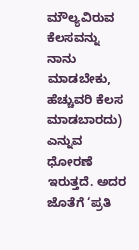ಮೌಲ್ಯವಿರುವ ಕೆಲಸವನ್ನು ನಾನು ಮಾಡಬೇಕು, ಹೆಚ್ಚುವರಿ ಕೆಲಸ ಮಾಡಬಾರದು) ಎನ್ನುವ ಧೋರಣೆ ಇರುತ್ತದೆ. ಅದರ ಜೊತೆಗೆ ‘ಪ್ರತಿ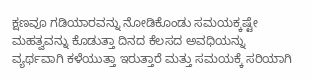ಕ್ಷಣವೂ ಗಡಿಯಾರವನ್ನು ನೋಡಿಕೊಂಡು ಸಮಯಕ್ಕಷ್ಟೇ ಮಹತ್ವವನ್ನು ಕೊಡುತ್ತಾ ದಿನದ ಕೆಲಸದ ಅವಧಿಯನ್ನು ವ್ಯರ್ಥವಾಗಿ ಕಳೆಯುತ್ತಾ ಇರುತ್ತಾರೆ ಮತ್ತು ಸಮಯಕ್ಕೆ ಸರಿಯಾಗಿ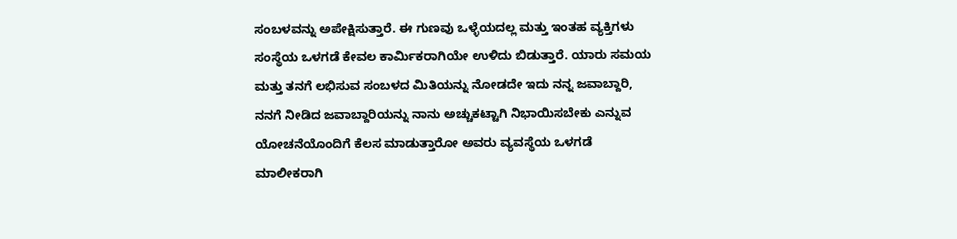ಸಂಬಳವನ್ನು ಅಪೇಕ್ಷಿಸುತ್ತಾರೆ. ಈ ಗುಣವು ಒಳ್ಳೆಯದಲ್ಲ ಮತ್ತು ಇಂತಹ ವ್ಯಕ್ತಿಗಳು ಸಂಸ್ಥೆಯ ಒಳಗಡೆ ಕೇವಲ ಕಾರ್ಮಿಕರಾಗಿಯೇ ಉಳಿದು ಬಿಡುತ್ತಾರೆ. ಯಾರು ಸಮಯ ಮತ್ತು ತನಗೆ ಲಭಿಸುವ ಸಂಬಳದ ಮಿತಿಯನ್ನು ನೋಡದೇ ಇದು ನನ್ನ ಜವಾಬ್ದಾರಿ, ನನಗೆ ನೀಡಿದ ಜವಾಬ್ದಾರಿಯನ್ನು ನಾನು ಅಚ್ಚುಕಟ್ಟಾಗಿ ನಿಭಾಯಿಸಬೇಕು ಎನ್ನುವ ಯೋಚನೆಯೊಂದಿಗೆ ಕೆಲಸ ಮಾಡುತ್ತಾರೋ ಅವರು ವ್ಯವಸ್ಥೆಯ ಒಳಗಡೆ ಮಾಲೀಕರಾಗಿ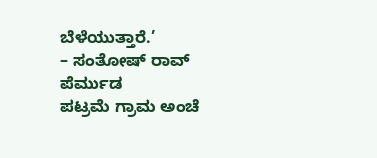ಬೆಳೆಯುತ್ತಾರೆ.’
– ಸಂತೋಷ್ ರಾವ್ ಪೆರ್ಮುಡ
ಪಟ್ರಮೆ ಗ್ರಾಮ ಅಂಚೆ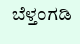ಬೆಳ್ತಂಗಡಿ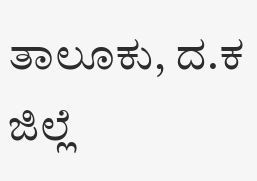ತಾಲೂಕು, ದ.ಕ ಜಿಲ್ಲೆ